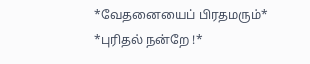*வேதனையைப் பிரதமரும்* *புரிதல் நன்றே !*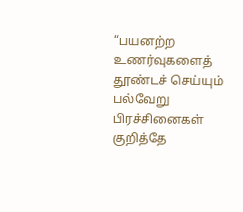“பயனற்ற உணர்வுகளைத் தூண்டச் செய்யும் பல்வேறு பிரச்சினைகள் குறித்தே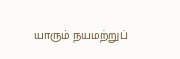யாரும் நயமற்றுப்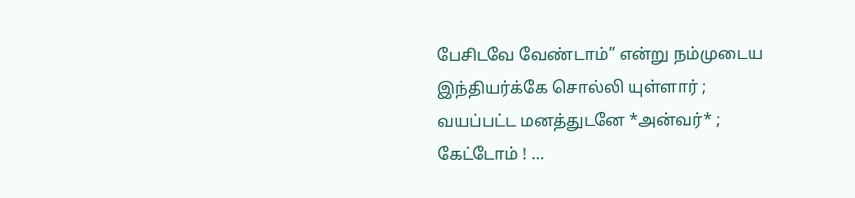பேசிடவே வேண்டாம்” என்று நம்முடைய இந்தியர்க்கே சொல்லி யுள்ளார் ; வயப்பட்ட மனத்துடனே *அன்வர்* ; கேட்டோம் ! …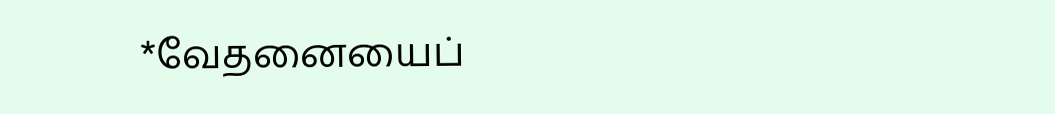*வேதனையைப்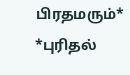பிரதமரும்* *புரிதல்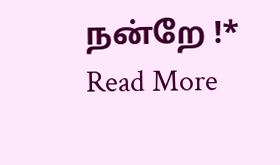நன்றே !* Read More